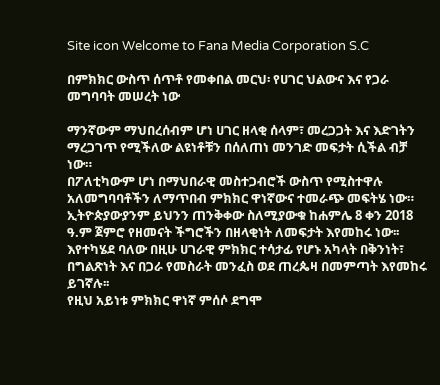Site icon Welcome to Fana Media Corporation S.C

በምክክር ውስጥ ሰጥቶ የመቀበል መርህ፡ የሀገር ህልውና እና የጋራ መግባባት መሠረት ነው

ማንኛውም ማህበረሰብም ሆነ ሀገር ዘላቂ ሰላም፣ መረጋጋት እና እድገትን ማረጋገጥ የሚችለው ልዩነቶቹን በሰለጠነ መንገድ መፍታት ሲችል ብቻ ነው።
በፖለቲካውም ሆነ በማህበራዊ መስተጋብሮች ውስጥ የሚስተዋሉ አለመግባባቶችን ለማጥበብ ምክክር ዋነኛውና ተመራጭ መፍትሄ ነው።
ኢትዮጵያውያንም ይህንን ጠንቅቀው ስለሚያውቁ ከሐምሌ 8 ቀን 2018 ዓ.ም ጀምሮ የዘመናት ችግሮችን በዘላቂነት ለመፍታት እየመከሩ ነው፡፡
እየተካሄደ ባለው በዚሁ ሀገራዊ ምክክር ተሳታፊ የሆኑ አካላት በቅንነት፣ በግልጽነት እና በጋራ የመስራት መንፈስ ወደ ጠረጴዛ በመምጣት እየመከሩ ይገኛሉ፡፡
የዚህ አይነቱ ምክክር ዋነኛ ምሰሶ ደግሞ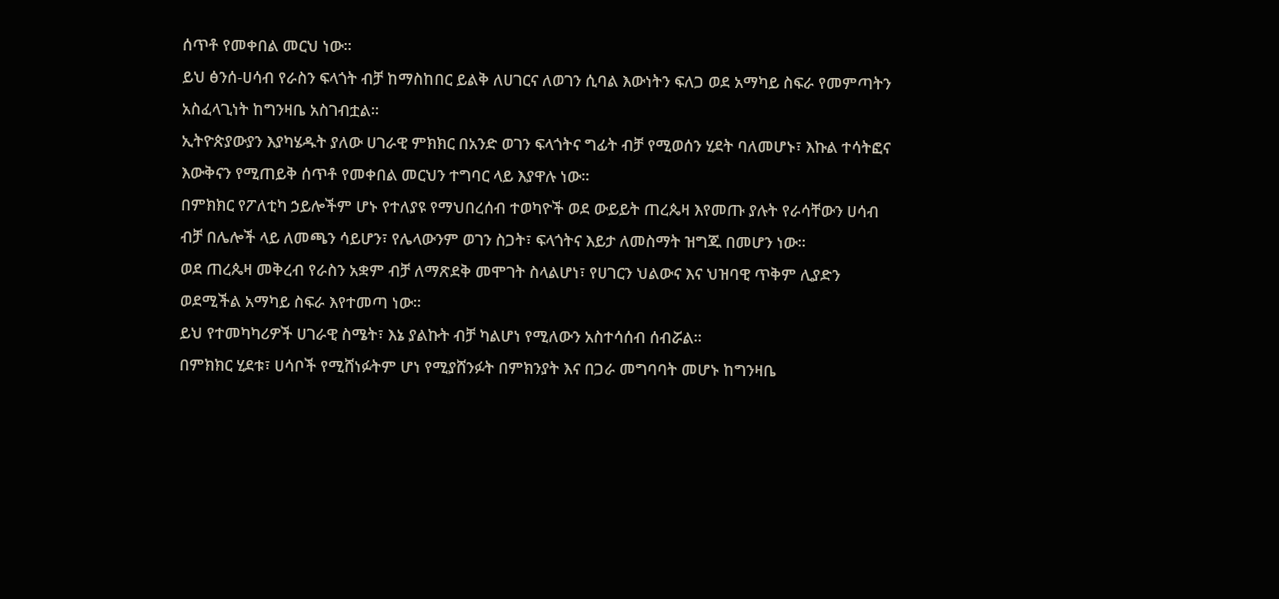ሰጥቶ የመቀበል መርህ ነው።
ይህ ፅንሰ-ሀሳብ የራስን ፍላጎት ብቻ ከማስከበር ይልቅ ለሀገርና ለወገን ሲባል እውነትን ፍለጋ ወደ አማካይ ስፍራ የመምጣትን አስፈላጊነት ከግንዛቤ አስገብቷል፡፡
ኢትዮጵያውያን እያካሄዱት ያለው ሀገራዊ ምክክር በአንድ ወገን ፍላጎትና ግፊት ብቻ የሚወሰን ሂደት ባለመሆኑ፣ እኩል ተሳትፎና እውቅናን የሚጠይቅ ሰጥቶ የመቀበል መርህን ተግባር ላይ እያዋሉ ነው።
በምክክር የፖለቲካ ኃይሎችም ሆኑ የተለያዩ የማህበረሰብ ተወካዮች ወደ ውይይት ጠረጴዛ እየመጡ ያሉት የራሳቸውን ሀሳብ ብቻ በሌሎች ላይ ለመጫን ሳይሆን፣ የሌላውንም ወገን ስጋት፣ ፍላጎትና እይታ ለመስማት ዝግጁ በመሆን ነው።
ወደ ጠረጴዛ መቅረብ የራስን አቋም ብቻ ለማጽደቅ መሞገት ስላልሆነ፣ የሀገርን ህልውና እና ህዝባዊ ጥቅም ሊያድን ወደሚችል አማካይ ስፍራ እየተመጣ ነው፡፡
ይህ የተመካካሪዎች ሀገራዊ ስሜት፣ እኔ ያልኩት ብቻ ካልሆነ የሚለውን አስተሳሰብ ሰብሯል።
በምክክር ሂደቱ፣ ሀሳቦች የሚሸነፉትም ሆነ የሚያሸንፉት በምክንያት እና በጋራ መግባባት መሆኑ ከግንዛቤ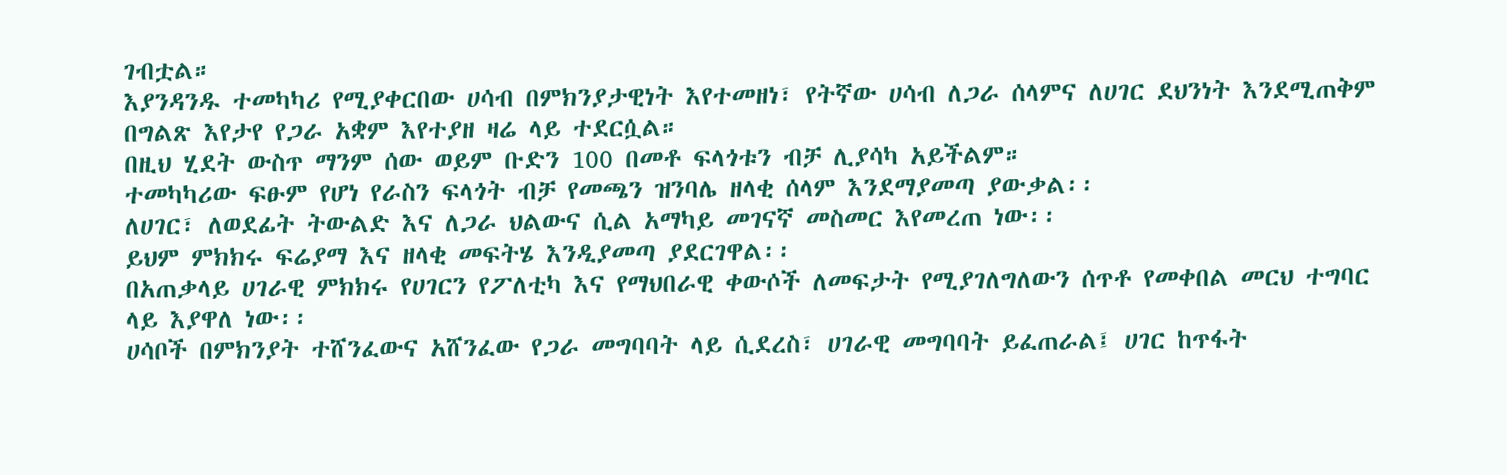ገብቷል።
እያንዳንዱ ተመካካሪ የሚያቀርበው ሀሳብ በምክንያታዊነት እየተመዘነ፣ የትኛው ሀሳብ ለጋራ ሰላምና ለሀገር ደህንነት እንደሚጠቅም በግልጽ እየታየ የጋራ አቋም እየተያዘ ዛሬ ላይ ተደርሷል።
በዚህ ሂደት ውስጥ ማንም ሰው ወይም ቡድን 100 በመቶ ፍላጎቱን ብቻ ሊያሳካ አይችልም።
ተመካካሪው ፍፁም የሆነ የራስን ፍላጎት ብቻ የመጫን ዝንባሌ ዘላቂ ሰላም እንደማያመጣ ያውቃል፡፡
ለሀገር፣ ለወደፊት ትውልድ እና ለጋራ ህልውና ሲል አማካይ መገናኛ መስመር እየመረጠ ነው፡፡
ይህም ምክክሩ ፍሬያማ እና ዘላቂ መፍትሄ እንዲያመጣ ያደርገዋል፡፡
በአጠቃላይ ሀገራዊ ምክክሩ የሀገርን የፖለቲካ እና የማህበራዊ ቀውሶች ለመፍታት የሚያገለግለውን ሰጥቶ የመቀበል መርህ ተግባር ላይ እያዋለ ነው፡፡
ሀሳቦች በምክንያት ተሸንፈውና አሸንፈው የጋራ መግባባት ላይ ሲደረስ፣ ሀገራዊ መግባባት ይፈጠራል፤ ሀገር ከጥፋት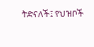ትድናለች፤ የህዝቦች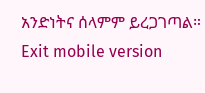አንድነትና ሰላምም ይረጋገጣል።
Exit mobile version